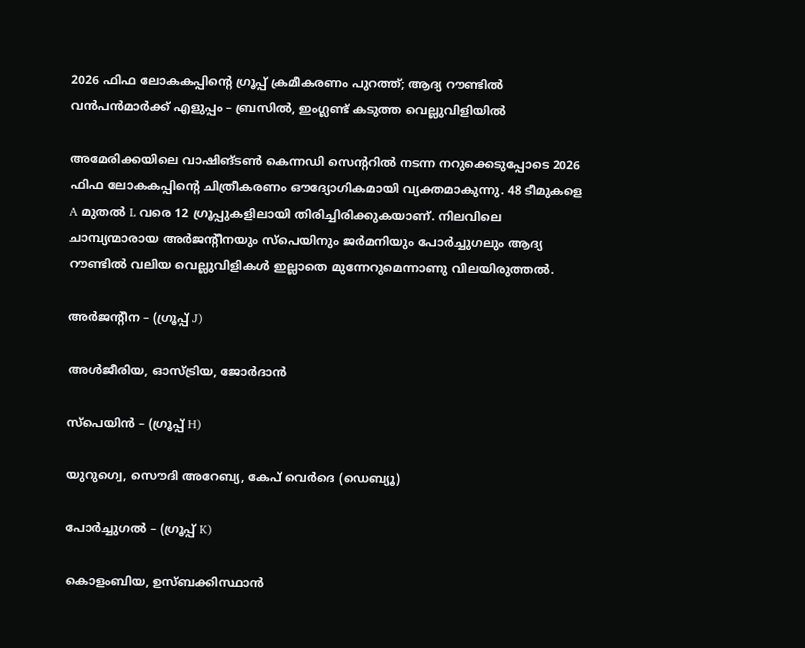2026 ഫിഫ ലോകകപ്പിന്റെ ഗ്രൂപ്പ് ക്രമീകരണം പുറത്ത്; ആദ്യ റൗണ്ടിൽ വൻപൻമാർക്ക് എളുപ്പം – ബ്രസിൽ, ഇംഗ്ലണ്ട് കടുത്ത വെല്ലുവിളിയിൽ

അമേരിക്കയിലെ വാഷിങ്ടൺ കെന്നഡി സെന്ററിൽ നടന്ന നറുക്കെടുപ്പോടെ 2026 ഫിഫ ലോകകപ്പിന്റെ ചിത്രീകരണം ഔദ്യോഗികമായി വ്യക്തമാകുന്നു. 48 ടീമുകളെ A മുതൽ L വരെ 12 ഗ്രൂപ്പുകളിലായി തിരിച്ചിരിക്കുകയാണ്. നിലവിലെ ചാമ്പ്യന്മാരായ അർജന്റീനയും സ്പെയിനും ജർമനിയും പോർച്ചുഗലും ആദ്യ റൗണ്ടിൽ വലിയ വെല്ലുവിളികൾ ഇല്ലാതെ മുന്നേറുമെന്നാണു വിലയിരുത്തൽ.

അർജന്റീന – (ഗ്രൂപ്പ് J)

അൾജീരിയ, ഓസ്ട്രിയ, ജോർദാൻ

സ്പെയിൻ – (ഗ്രൂപ്പ് H)

യുറുഗ്വെ, സൌദി അറേബ്യ, കേപ് വെർദെ (ഡെബ്യൂ)

പോർച്ചുഗൽ – (ഗ്രൂപ്പ് K)

കൊളംബിയ, ഉസ്ബക്കിസ്ഥാൻ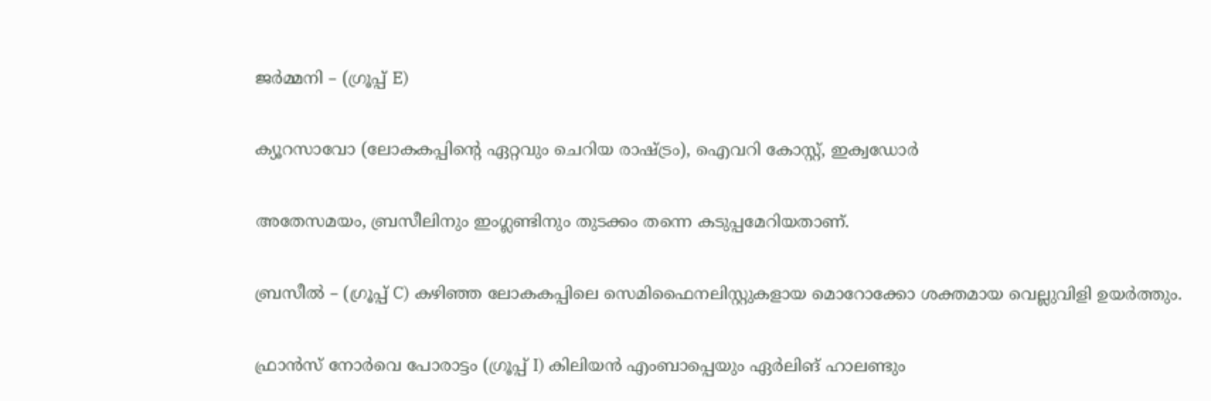ജർമ്മനി – (ഗ്രൂപ്പ് E)

ക്യൂറസാവോ (ലോകകപ്പിന്റെ ഏറ്റവും ചെറിയ രാഷ്ട്രം), ഐവറി കോസ്റ്റ്, ഇക്വഡോർ

അതേസമയം, ബ്രസീലിനും ഇംഗ്ലണ്ടിനും തുടക്കം തന്നെ കടുപ്പമേറിയതാണ്.

ബ്രസീൽ – (ഗ്രൂപ്പ് C) കഴിഞ്ഞ ലോകകപ്പിലെ സെമിഫൈനലിസ്റ്റുകളായ മൊറോക്കോ ശക്തമായ വെല്ലുവിളി ഉയർത്തും.

ഫ്രാൻസ് നോർവെ പോരാട്ടം (ഗ്രൂപ്പ് I) കിലിയൻ എംബാപ്പെയും ഏർലിങ് ഹാലണ്ടും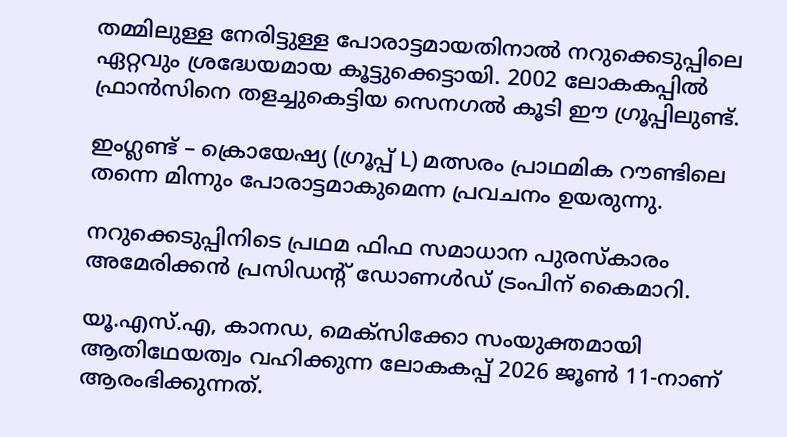തമ്മിലുള്ള നേരിട്ടുള്ള പോരാട്ടമായതിനാൽ നറുക്കെടുപ്പിലെ ഏറ്റവും ശ്രദ്ധേയമായ കൂട്ടുക്കെട്ടായി. 2002 ലോകകപ്പിൽ ഫ്രാൻസിനെ തളച്ചുകെട്ടിയ സെനഗൽ കൂടി ഈ ഗ്രൂപ്പിലുണ്ട്.

ഇംഗ്ലണ്ട് – ക്രൊയേഷ്യ (ഗ്രൂപ്പ് L) മത്സരം പ്രാഥമിക റൗണ്ടിലെ തന്നെ മിന്നും പോരാട്ടമാകുമെന്ന പ്രവചനം ഉയരുന്നു.

നറുക്കെടുപ്പിനിടെ പ്രഥമ ഫിഫ സമാധാന പുരസ്കാരം അമേരിക്കൻ പ്രസിഡന്റ് ഡോണൾഡ് ട്രംപിന് കൈമാറി.

യൂ.എസ്.എ, കാനഡ, മെക്സിക്കോ സംയുക്തമായി ആതിഥേയത്വം വഹിക്കുന്ന ലോകകപ്പ് 2026 ജൂൺ 11-നാണ് ആരംഭിക്കുന്നത്.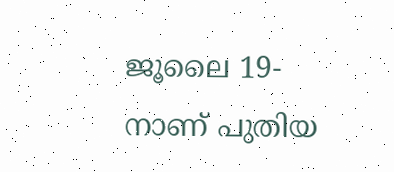ജൂലൈ 19-നാണ് പുതിയ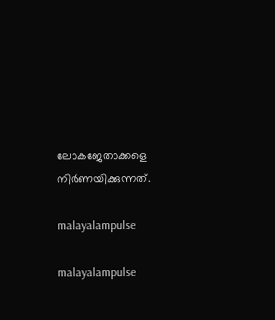ലോകജേതാക്കളെ നിർണയിക്കുന്നത്.

malayalampulse

malayalampulse